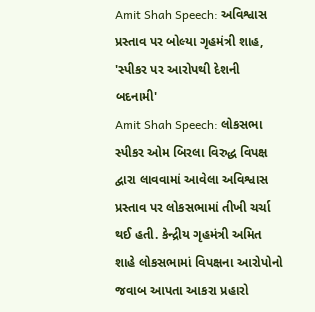Amit Shah Speech: અવિશ્વાસ પ્રસ્તાવ પર બોલ્યા ગૃહમંત્રી શાહ, 'સ્પીકર પર આરોપથી દેશની બદનામી'
Amit Shah Speech: લોકસભા સ્પીકર ઓમ બિરલા વિરુદ્ધ વિપક્ષ દ્વારા લાવવામાં આવેલા અવિશ્વાસ પ્રસ્તાવ પર લોકસભામાં તીખી ચર્ચા થઈ હતી. કેન્દ્રીય ગૃહમંત્રી અમિત શાહે લોકસભામાં વિપક્ષના આરોપોનો જવાબ આપતા આકરા પ્રહારો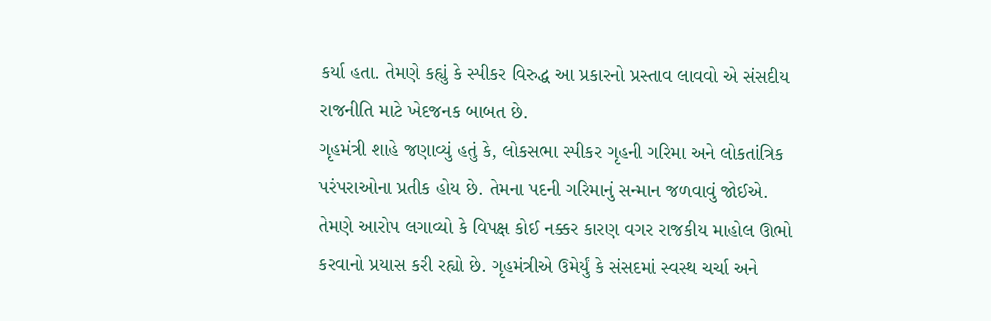કર્યા હતા. તેમણે કહ્યું કે સ્પીકર વિરુદ્ધ આ પ્રકારનો પ્રસ્તાવ લાવવો એ સંસદીય રાજનીતિ માટે ખેદજનક બાબત છે.
ગૃહમંત્રી શાહે જણાવ્યું હતું કે, લોકસભા સ્પીકર ગૃહની ગરિમા અને લોકતાંત્રિક પરંપરાઓના પ્રતીક હોય છે. તેમના પદની ગરિમાનું સન્માન જળવાવું જોઈએ. તેમણે આરોપ લગાવ્યો કે વિપક્ષ કોઈ નક્કર કારણ વગર રાજકીય માહોલ ઊભો કરવાનો પ્રયાસ કરી રહ્યો છે. ગૃહમંત્રીએ ઉમેર્યું કે સંસદમાં સ્વસ્થ ચર્ચા અને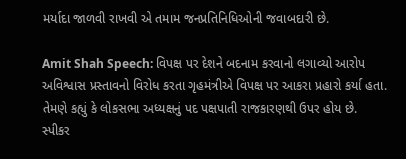મર્યાદા જાળવી રાખવી એ તમામ જનપ્રતિનિધિઓની જવાબદારી છે.

Amit Shah Speech: વિપક્ષ પર દેશને બદનામ કરવાનો લગાવ્યો આરોપ
અવિશ્વાસ પ્રસ્તાવનો વિરોધ કરતા ગૃહમંત્રીએ વિપક્ષ પર આકરા પ્રહારો કર્યા હતા. તેમણે કહ્યું કે લોકસભા અધ્યક્ષનું પદ પક્ષપાતી રાજકારણથી ઉપર હોય છે. સ્પીકર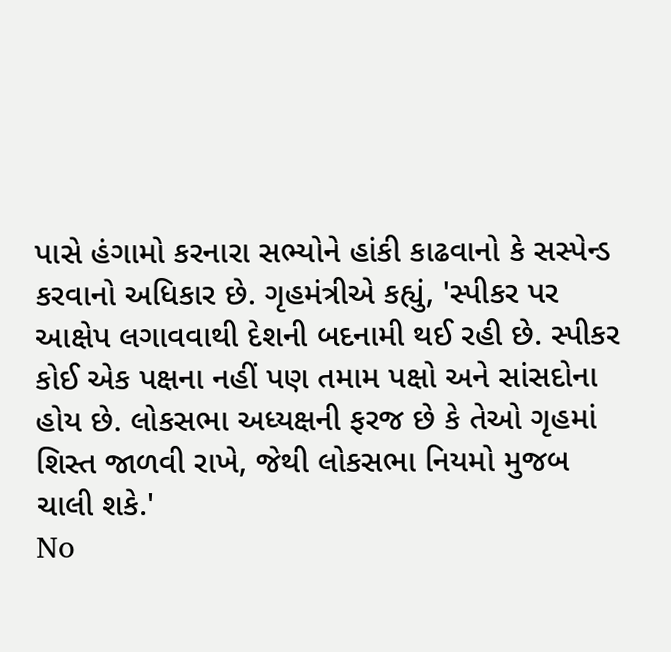પાસે હંગામો કરનારા સભ્યોને હાંકી કાઢવાનો કે સસ્પેન્ડ કરવાનો અધિકાર છે. ગૃહમંત્રીએ કહ્યું, 'સ્પીકર પર આક્ષેપ લગાવવાથી દેશની બદનામી થઈ રહી છે. સ્પીકર કોઈ એક પક્ષના નહીં પણ તમામ પક્ષો અને સાંસદોના હોય છે. લોકસભા અધ્યક્ષની ફરજ છે કે તેઓ ગૃહમાં શિસ્ત જાળવી રાખે, જેથી લોકસભા નિયમો મુજબ ચાલી શકે.'
No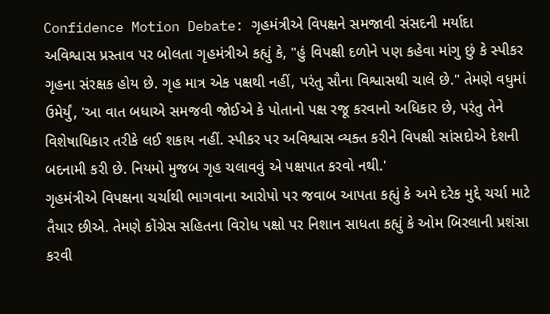Confidence Motion Debate: ગૃહમંત્રીએ વિપક્ષને સમજાવી સંસદની મર્યાદા
અવિશ્વાસ પ્રસ્તાવ પર બોલતા ગૃહમંત્રીએ કહ્યું કે, "હું વિપક્ષી દળોને પણ કહેવા માંગુ છું કે સ્પીકર ગૃહના સંરક્ષક હોય છે. ગૃહ માત્ર એક પક્ષથી નહીં, પરંતુ સૌના વિશ્વાસથી ચાલે છે." તેમણે વધુમાં ઉમેર્યું, 'આ વાત બધાએ સમજવી જોઈએ કે પોતાનો પક્ષ રજૂ કરવાનો અધિકાર છે, પરંતુ તેને વિશેષાધિકાર તરીકે લઈ શકાય નહીં. સ્પીકર પર અવિશ્વાસ વ્યક્ત કરીને વિપક્ષી સાંસદોએ દેશની બદનામી કરી છે. નિયમો મુજબ ગૃહ ચલાવવું એ પક્ષપાત કરવો નથી.'
ગૃહમંત્રીએ વિપક્ષના ચર્ચાથી ભાગવાના આરોપો પર જવાબ આપતા કહ્યું કે અમે દરેક મુદ્દે ચર્ચા માટે તૈયાર છીએ. તેમણે કોંગ્રેસ સહિતના વિરોધ પક્ષો પર નિશાન સાધતા કહ્યું કે ઓમ બિરલાની પ્રશંસા કરવી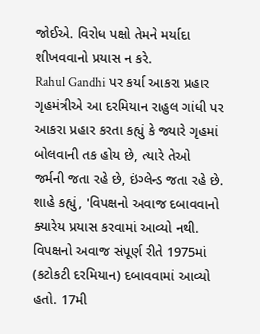જોઈએ. વિરોધ પક્ષો તેમને મર્યાદા શીખવવાનો પ્રયાસ ન કરે.
Rahul Gandhi પર કર્યા આકરા પ્રહાર
ગૃહમંત્રીએ આ દરમિયાન રાહુલ ગાંધી પર આકરા પ્રહાર કરતા કહ્યું કે જ્યારે ગૃહમાં બોલવાની તક હોય છે, ત્યારે તેઓ જર્મની જતા રહે છે, ઇંગ્લેન્ડ જતા રહે છે. શાહે કહ્યું, 'વિપક્ષનો અવાજ દબાવવાનો ક્યારેય પ્રયાસ કરવામાં આવ્યો નથી. વિપક્ષનો અવાજ સંપૂર્ણ રીતે 1975માં (કટોકટી દરમિયાન) દબાવવામાં આવ્યો હતો. 17મી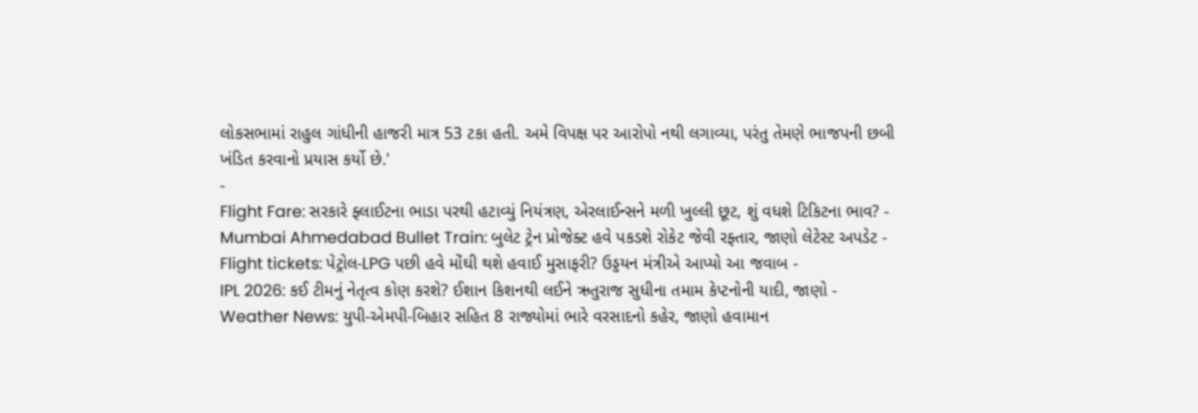લોકસભામાં રાહુલ ગાંધીની હાજરી માત્ર 53 ટકા હતી. અમે વિપક્ષ પર આરોપો નથી લગાવ્યા, પરંતુ તેમણે ભાજપની છબી ખંડિત કરવાનો પ્રયાસ કર્યો છે.'
-
Flight Fare: સરકારે ફ્લાઈટના ભાડા પરથી હટાવ્યું નિયંત્રણ, એરલાઈન્સને મળી ખુલ્લી છૂટ, શું વધશે ટિકિટના ભાવ? -
Mumbai Ahmedabad Bullet Train: બુલેટ ટ્રેન પ્રોજેક્ટ હવે પકડશે રોકેટ જેવી રફ્તાર, જાણો લેટેસ્ટ અપડેટ -
Flight tickets: પેટ્રોલ-LPG પછી હવે મોંઘી થશે હવાઈ મુસાફરી? ઉડ્ડયન મંત્રીએ આપ્યો આ જવાબ -
IPL 2026: કઈ ટીમનું નેતૃત્વ કોણ કરશે? ઈશાન કિશનથી લઈને ઋતુરાજ સુધીના તમામ કેપ્ટનોની યાદી, જાણો -
Weather News: યુપી-એમપી-બિહાર સહિત 8 રાજ્યોમાં ભારે વરસાદનો કહેર, જાણો હવામાન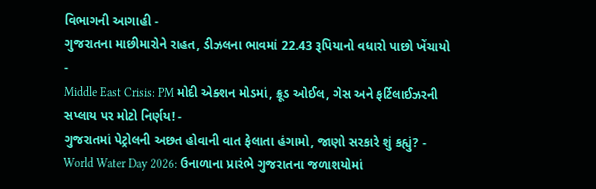વિભાગની આગાહી -
ગુજરાતના માછીમારોને રાહત, ડીઝલના ભાવમાં 22.43 રૂપિયાનો વધારો પાછો ખેંચાયો -
Middle East Crisis: PM મોદી એક્શન મોડમાં, ક્રૂડ ઓઈલ, ગેસ અને ફર્ટિલાઈઝરની સપ્લાય પર મોટો નિર્ણય! -
ગુજરાતમાં પેટ્રોલની અછત હોવાની વાત ફેલાતા હંગામો, જાણો સરકારે શું કહ્યું? -
World Water Day 2026: ઉનાળાના પ્રારંભે ગુજરાતના જળાશયોમાં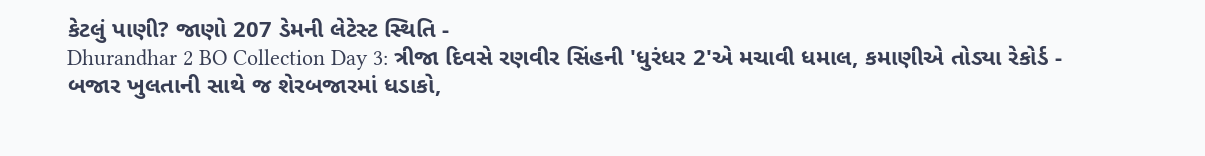કેટલું પાણી? જાણો 207 ડેમની લેટેસ્ટ સ્થિતિ -
Dhurandhar 2 BO Collection Day 3: ત્રીજા દિવસે રણવીર સિંહની 'ધુરંધર 2'એ મચાવી ધમાલ, કમાણીએ તોડ્યા રેકોર્ડ -
બજાર ખુલતાની સાથે જ શેરબજારમાં ધડાકો,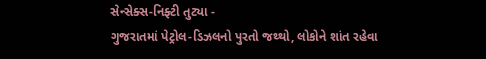સેન્સેક્સ-નિફ્ટી તુટ્યા -
ગુજરાતમાં પેટ્રોલ-ડિઝલનો પુરતો જથ્થો, લોકોને શાંત રહેવા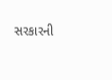સરકારની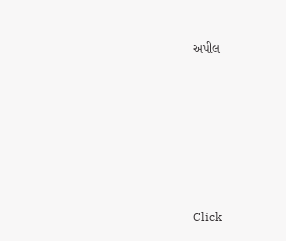અપીલ











Click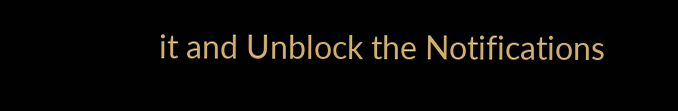it and Unblock the Notifications